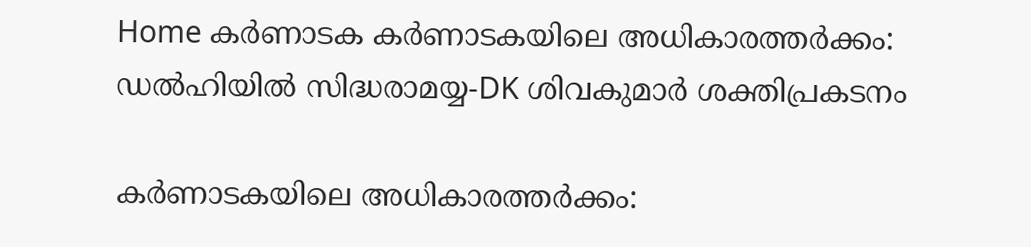Home കർണാടക കര്‍ണാടകയിലെ അധികാരത്തര്‍ക്കം: ഡല്‍ഹിയില്‍ സിദ്ധരാമയ്യ-DK ശിവകുമാര്‍ ശക്തിപ്രകടനം

കര്‍ണാടകയിലെ അധികാരത്തര്‍ക്കം: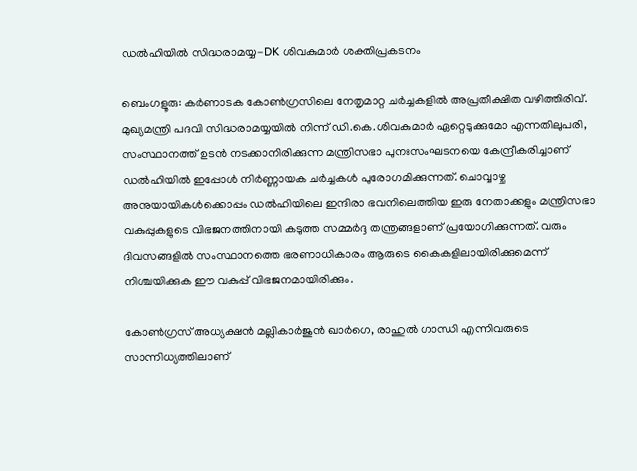ഡല്‍ഹിയില്‍ സിദ്ധരാമയ്യ-DK ശിവകുമാര്‍ ശക്തിപ്രകടനം

ബെംഗളൂരു: കർണാടക കോണ്‍ഗ്രസിലെ നേതൃമാറ്റ ചർച്ചകളില്‍ അപ്രതീക്ഷിത വഴിത്തിരിവ്. മുഖ്യമന്ത്രി പദവി സിദ്ധരാമയ്യയില്‍ നിന്ന് ഡി.കെ.ശിവകുമാർ ഏറ്റെടുക്കുമോ എന്നതിലുപരി, സംസ്ഥാനത്ത് ഉടൻ നടക്കാനിരിക്കുന്ന മന്ത്രിസഭാ പുനഃസംഘടനയെ കേന്ദ്രീകരിച്ചാണ് ഡല്‍ഹിയില്‍ ഇപ്പോള്‍ നിർണ്ണായക ചർച്ചകള്‍ പുരോഗമിക്കുന്നത്. ചൊവ്വാഴ്ച അനുയായികള്‍ക്കൊപ്പം ഡല്‍ഹിയിലെ ഇന്ദിരാ ഭവനിലെത്തിയ ഇരു നേതാക്കളും മന്ത്രിസഭാ വകുപ്പുകളുടെ വിഭജനത്തിനായി കടുത്ത സമ്മർദ്ദ തന്ത്രങ്ങളാണ് പ്രയോഗിക്കുന്നത്. വരും ദിവസങ്ങളില്‍ സംസ്ഥാനത്തെ ഭരണാധികാരം ആരുടെ കൈകളിലായിരിക്കുമെന്ന് നിശ്ചയിക്കുക ഈ വകുപ്പ് വിഭജനമായിരിക്കും.

കോണ്‍ഗ്രസ് അധ്യക്ഷൻ മല്ലികാർജുൻ ഖാർഗെ, രാഹുല്‍ ഗാന്ധി എന്നിവരുടെ സാന്നിധ്യത്തിലാണ്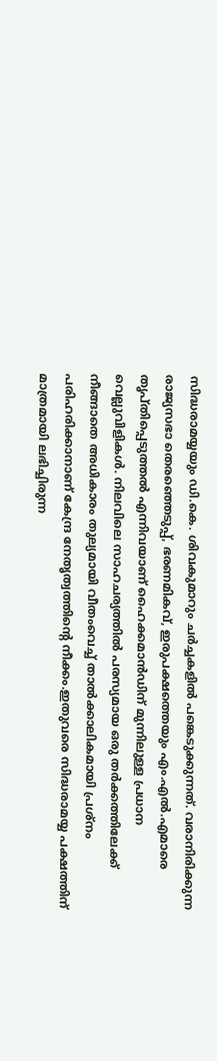സിദ്ധരാമയ്യയും ഡി.കെ. ശിവകുമാറും ചർച്ചകളില്‍ പങ്കെടുക്കുന്നത്. വരാനിരിക്കുന്ന രാജ്യസഭാ തെരഞ്ഞെടുപ്പ്, ഭരണമികവ്, ഇരുപക്ഷത്തെയും എം.എല്‍.എമാരെ തൃപ്തിപ്പെടുത്തല്‍ എന്നിവയാണ് ഹൈക്കമാൻഡിന് മുന്നിലുള്ള പ്രധാന വെല്ലുവിളികള്‍. നിലവിലെ സാഹചര്യത്തില്‍ പരസ്യമായ ഒരു തർക്കത്തിലേക്ക് നീങ്ങാതെ അധികാരം തുല്യമായി വീതംവെച്ച്‌ താല്‍ക്കാലികമായി പ്രശ്നം പരിഹരിക്കാനാണ് കേന്ദ്ര നേതൃത്വത്തിന്റെ നീക്കം.ഇതുവരെ സിദ്ധരാമയ്യ പക്ഷത്തിന് മാത്രമായി ലഭിച്ചിരുന്ന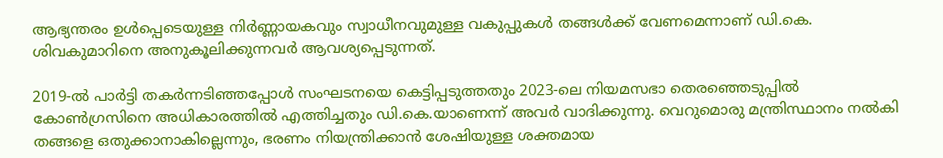ആഭ്യന്തരം ഉള്‍പ്പെടെയുള്ള നിർണ്ണായകവും സ്വാധീനവുമുള്ള വകുപ്പുകള്‍ തങ്ങള്‍ക്ക് വേണമെന്നാണ് ഡി.കെ. ശിവകുമാറിനെ അനുകൂലിക്കുന്നവർ ആവശ്യപ്പെടുന്നത്.

2019-ല്‍ പാർട്ടി തകർന്നടിഞ്ഞപ്പോള്‍ സംഘടനയെ കെട്ടിപ്പടുത്തതും 2023-ലെ നിയമസഭാ തെരഞ്ഞെടുപ്പില്‍ കോണ്‍ഗ്രസിനെ അധികാരത്തില്‍ എത്തിച്ചതും ഡി.കെ.യാണെന്ന് അവർ വാദിക്കുന്നു. വെറുമൊരു മന്ത്രിസ്ഥാനം നല്‍കി തങ്ങളെ ഒതുക്കാനാകില്ലെന്നും, ഭരണം നിയന്ത്രിക്കാൻ ശേഷിയുള്ള ശക്തമായ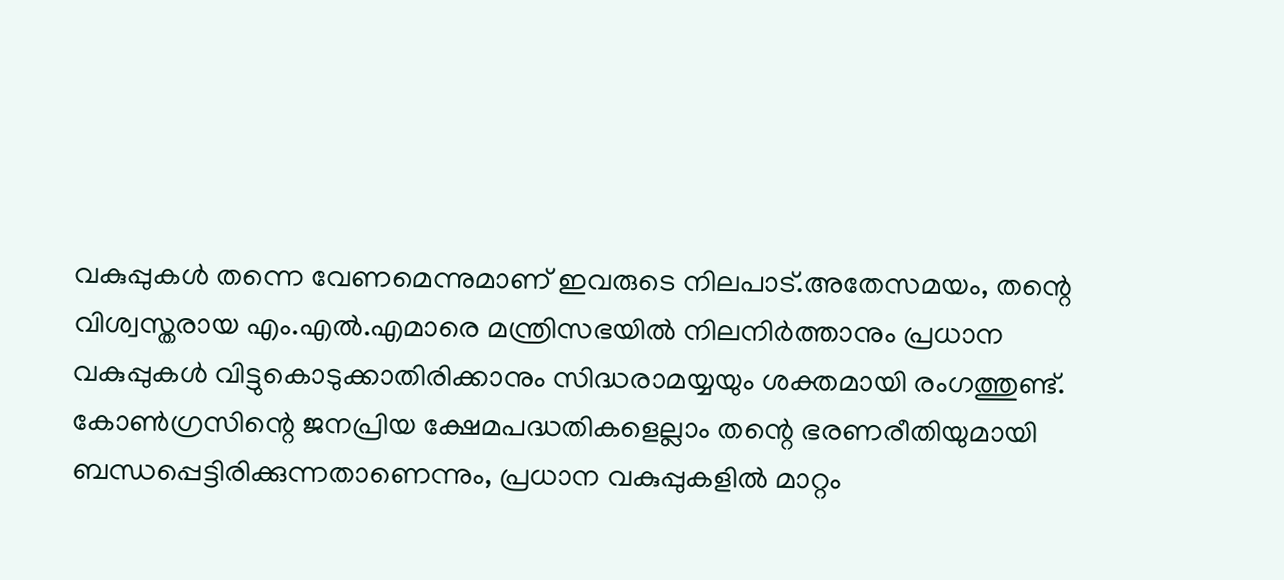വകുപ്പുകള്‍ തന്നെ വേണമെന്നുമാണ് ഇവരുടെ നിലപാട്.അതേസമയം, തന്റെ വിശ്വസ്തരായ എം.എല്‍.എമാരെ മന്ത്രിസഭയില്‍ നിലനിർത്താനും പ്രധാന വകുപ്പുകള്‍ വിട്ടുകൊടുക്കാതിരിക്കാനും സിദ്ധരാമയ്യയും ശക്തമായി രംഗത്തുണ്ട്. കോണ്‍ഗ്രസിന്റെ ജനപ്രിയ ക്ഷേമപദ്ധതികളെല്ലാം തന്റെ ഭരണരീതിയുമായി ബന്ധപ്പെട്ടിരിക്കുന്നതാണെന്നും, പ്രധാന വകുപ്പുകളില്‍ മാറ്റം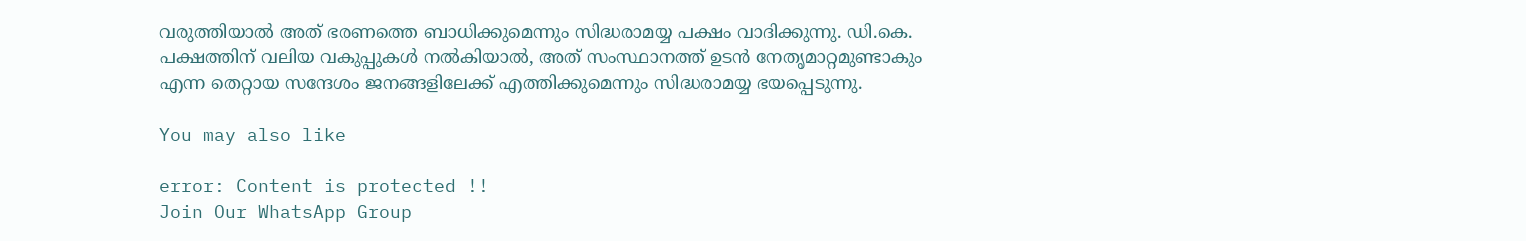വരുത്തിയാല്‍ അത് ഭരണത്തെ ബാധിക്കുമെന്നും സിദ്ധരാമയ്യ പക്ഷം വാദിക്കുന്നു. ഡി.കെ. പക്ഷത്തിന് വലിയ വകുപ്പുകള്‍ നല്‍കിയാല്‍, അത് സംസ്ഥാനത്ത് ഉടൻ നേതൃമാറ്റമുണ്ടാകും എന്ന തെറ്റായ സന്ദേശം ജനങ്ങളിലേക്ക് എത്തിക്കുമെന്നും സിദ്ധരാമയ്യ ഭയപ്പെടുന്നു.

You may also like

error: Content is protected !!
Join Our WhatsApp Group